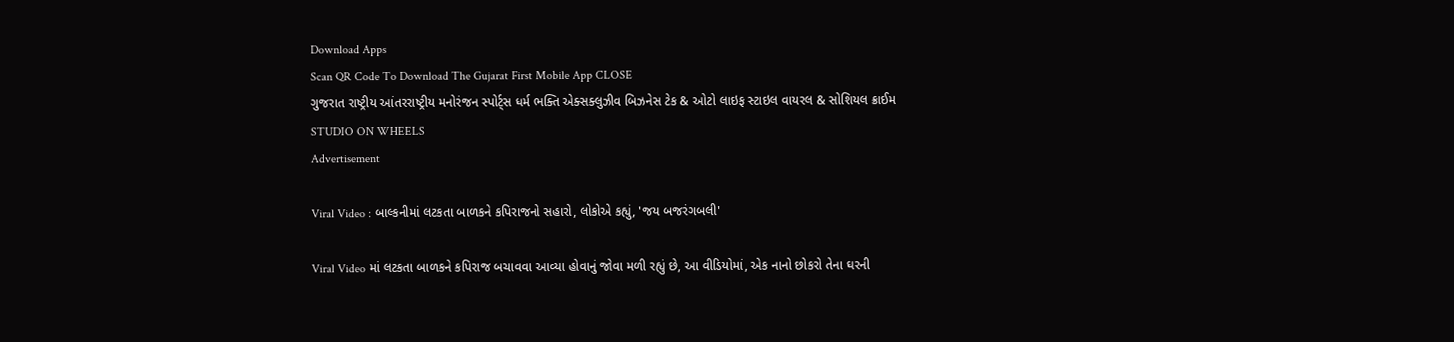Download Apps
Scan QR Code To Download The Gujarat First Mobile App CLOSE
ગુજરાત રાષ્ટ્રીય આંતરરાષ્ટ્રીય મનોરંજન સ્પોર્ટ્સ ધર્મ ભક્તિ એક્સક્લુઝીવ બિઝનેસ ટેક & ઓટો લાઇફ સ્ટાઇલ વાયરલ & સોશિયલ ક્રાઈમ STUDIO ON WHEELS
Advertisement

Viral Video : બાલ્કનીમાં લટકતા બાળકને કપિરાજનો સહારો, લોકોએ કહ્યું, 'જય બજરંગબલી'

Viral Video માં લટકતા બાળકને કપિરાજ બચાવવા આવ્યા હોવાનું જોવા મળી રહ્યું છે, આ વીડિયોમાં, એક નાનો છોકરો તેના ઘરની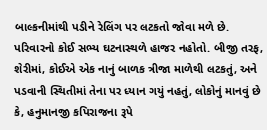બાલ્કનીમાંથી પડીને રેલિંગ પર લટકતો જોવા મળે છે. પરિવારનો કોઈ સભ્ય ઘટનાસ્થળે હાજર નહોતો. બીજી તરફ, શેરીમાં, કોઈએ એક નાનું બાળક ત્રીજા માળેથી લટકતું, અને પડવાની સ્થિતીમાં તેના પર ધ્યાન ગયું નહતું, લોકોનું માનવું છે કે, હનુમાનજી કપિરાજના રૂપે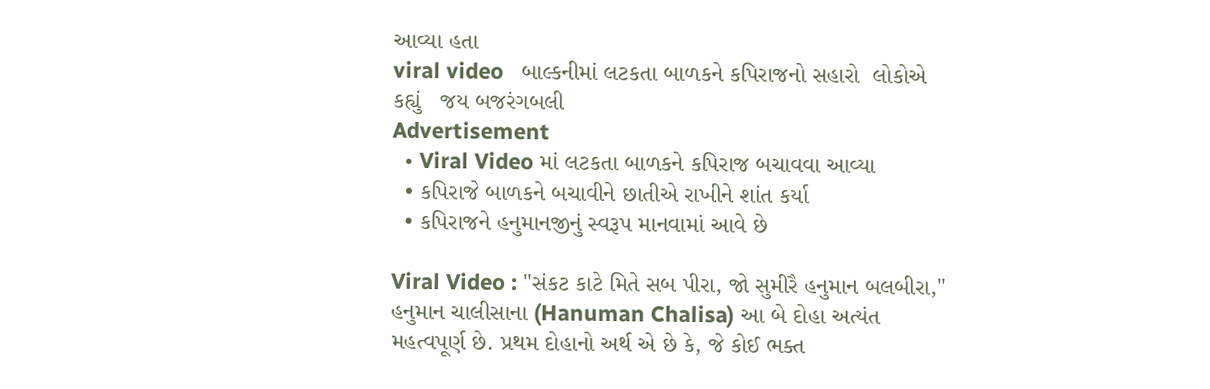આવ્યા હતા
viral video   બાલ્કનીમાં લટકતા બાળકને કપિરાજનો સહારો  લોકોએ કહ્યું   જય બજરંગબલી
Advertisement
  • Viral Video માં લટકતા બાળકને કપિરાજ બચાવવા આવ્યા
  • કપિરાજે બાળકને બચાવીને છાતીએ રાખીને શાંત કર્યા
  • કપિરાજને હનુમાનજીનું સ્વરૂપ માનવામાં આવે છે

Viral Video : "સંકટ કાટે મિતે સબ પીરા, જો સુમીરૈ હનુમાન બલબીરા," હનુમાન ચાલીસાના (Hanuman Chalisa) આ બે દોહા અત્યંત મહત્વપૂર્ણ છે. પ્રથમ દોહાનો અર્થ એ છે કે, જે કોઈ ભક્ત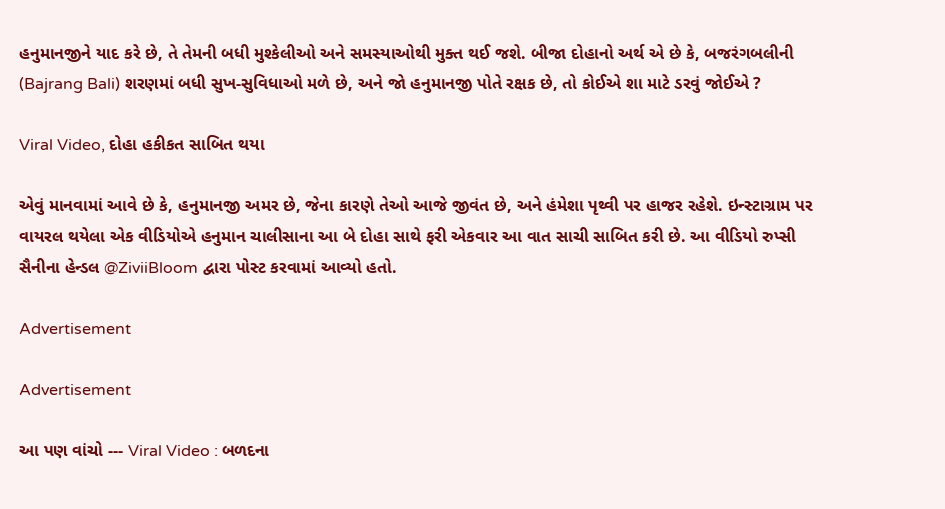હનુમાનજીને યાદ કરે છે, તે તેમની બધી મુશ્કેલીઓ અને સમસ્યાઓથી મુક્ત થઈ જશે. બીજા દોહાનો અર્થ એ છે કે, બજરંગબલીની (Bajrang Bali) શરણમાં બધી સુખ-સુવિધાઓ મળે છે, અને જો હનુમાનજી પોતે રક્ષક છે, તો કોઈએ શા માટે ડરવું જોઈએ ?

Viral Video, દોહા હકીકત સાબિત થયા

એવું માનવામાં આવે છે કે, હનુમાનજી અમર છે, જેના કારણે તેઓ આજે જીવંત છે, અને હંમેશા પૃથ્વી પર હાજર રહેશે. ઇન્સ્ટાગ્રામ પર વાયરલ થયેલા એક વીડિયોએ હનુમાન ચાલીસાના આ બે દોહા સાથે ફરી એકવાર આ વાત સાચી સાબિત કરી છે. આ વીડિયો રુપ્સી સૈનીના હેન્ડલ @ZiviiBloom દ્વારા પોસ્ટ કરવામાં આવ્યો હતો.

Advertisement

Advertisement

આ પણ વાંચો --- Viral Video : બળદના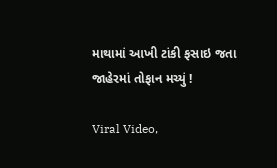માથામાં આખી ટાંકી ફસાઇ જતા જાહેરમાં તોફાન મચ્યું !

Viral Video,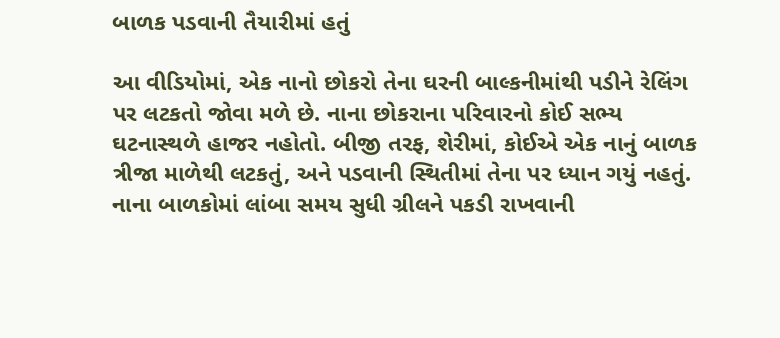બાળક પડવાની તૈયારીમાં હતું

આ વીડિયોમાં, એક નાનો છોકરો તેના ઘરની બાલ્કનીમાંથી પડીને રેલિંગ પર લટકતો જોવા મળે છે. નાના છોકરાના પરિવારનો કોઈ સભ્ય ઘટનાસ્થળે હાજર નહોતો. બીજી તરફ, શેરીમાં, કોઈએ એક નાનું બાળક ત્રીજા માળેથી લટકતું, અને પડવાની સ્થિતીમાં તેના પર ધ્યાન ગયું નહતું. નાના બાળકોમાં લાંબા સમય સુધી ગ્રીલને પકડી રાખવાની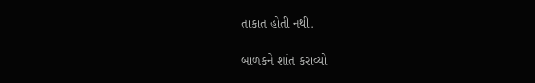તાકાત હોતી નથી.

બાળકને શાંત કરાવ્યો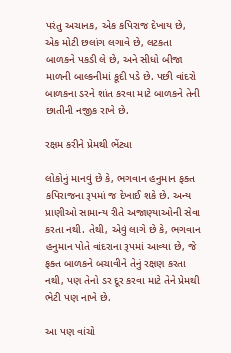પરંતુ અચાનક, એક કપિરાજ દેખાય છે, એક મોટી છલાંગ લગાવે છે, લટકતા બાળકને પકડી લે છે, અને સીધો બીજા માળની બાલ્કનીમાં કૂદી પડે છે. પછી વાંદરો બાળકના ડરને શાંત કરવા માટે બાળકને તેની છાતીની નજીક રાખે છે.

રક્ષમ કરીને પ્રેમથી ભેંટ્યા

લોકોનું માનવું છે કે, ભગવાન હનુમાન ફક્ત કપિરાજના રૂપમાં જ દેખાઈ શકે છે. અન્ય પ્રાણીઓ સામાન્ય રીતે અજાણ્યાઓની સેવા કરતા નથી. તેથી, એવું લાગે છે કે, ભગવાન હનુમાન પોતે વાંદરાના રૂપમાં આવ્યા છે, જે ફક્ત બાળકને બચાવીને તેનું રક્ષણ કરતા નથી, પણ તેનો ડર દૂર કરવા માટે તેને પ્રેમથી ભેટી પણ નાખે છે.

આ પણ વાંચો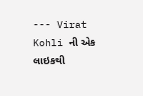--- Virat Kohli ની એક લાઇકથી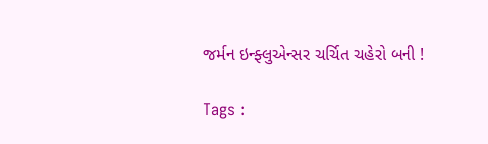જર્મન ઇન્ફ્લુએન્સર ચર્ચિત ચહેરો બની !

Tags :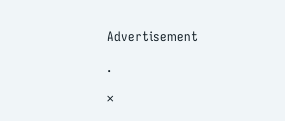Advertisement

.

×